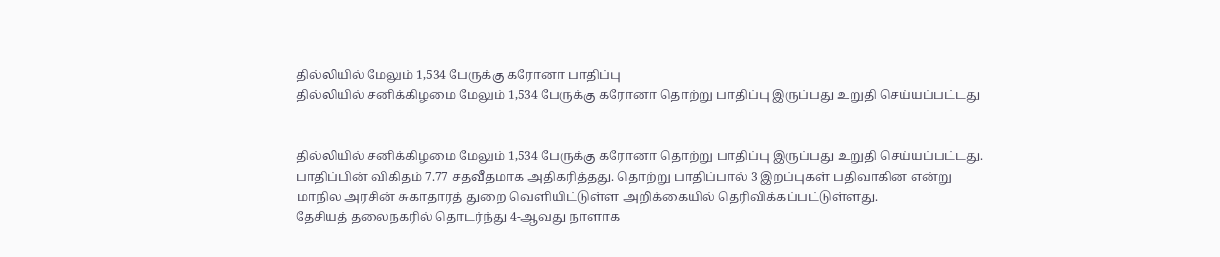தில்லியில் மேலும் 1,534 பேருக்கு கரோனா பாதிப்பு
தில்லியில் சனிக்கிழமை மேலும் 1,534 பேருக்கு கரோனா தொற்று பாதிப்பு இருப்பது உறுதி செய்யப்பட்டது


தில்லியில் சனிக்கிழமை மேலும் 1,534 பேருக்கு கரோனா தொற்று பாதிப்பு இருப்பது உறுதி செய்யப்பட்டது. பாதிப்பின் விகிதம் 7.77 சதவீதமாக அதிகரித்தது. தொற்று பாதிப்பால் 3 இறப்புகள் பதிவாகின என்று மாநில அரசின் சுகாதாரத் துறை வெளியிட்டுள்ள அறிக்கையில் தெரிவிக்கப்பட்டுள்ளது.
தேசியத் தலைநகரில் தொடர்ந்து 4-ஆவது நாளாக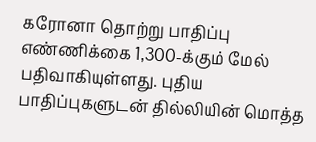கரோனா தொற்று பாதிப்பு எண்ணிக்கை 1,300-க்கும் மேல் பதிவாகியுள்ளது. புதிய பாதிப்புகளுடன் தில்லியின் மொத்த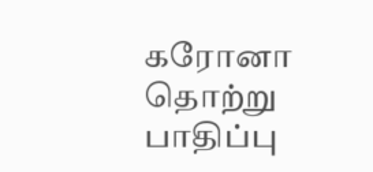கரோனா தொற்று பாதிப்பு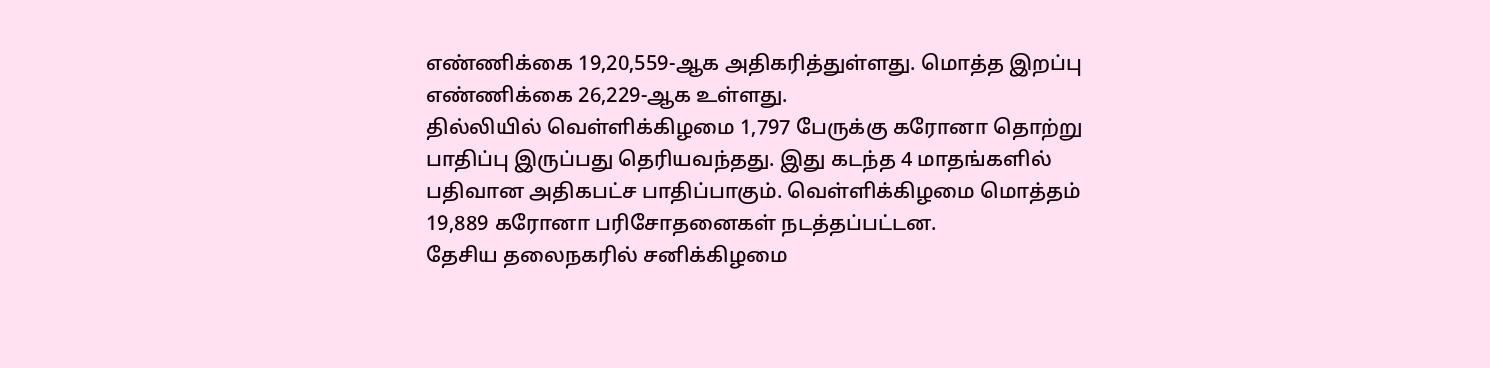எண்ணிக்கை 19,20,559-ஆக அதிகரித்துள்ளது. மொத்த இறப்பு எண்ணிக்கை 26,229-ஆக உள்ளது.
தில்லியில் வெள்ளிக்கிழமை 1,797 பேருக்கு கரோனா தொற்று பாதிப்பு இருப்பது தெரியவந்தது. இது கடந்த 4 மாதங்களில் பதிவான அதிகபட்ச பாதிப்பாகும். வெள்ளிக்கிழமை மொத்தம் 19,889 கரோனா பரிசோதனைகள் நடத்தப்பட்டன.
தேசிய தலைநகரில் சனிக்கிழமை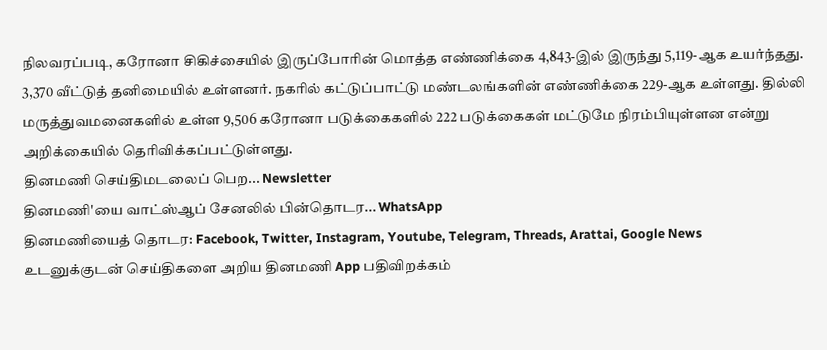நிலவரப்படி, கரோனா சிகிச்சையில் இருப்போரின் மொத்த எண்ணிக்கை 4,843-இல் இருந்து 5,119-ஆக உயர்ந்தது. 3,370 வீட்டுத் தனிமையில் உள்ளனர். நகரில் கட்டுப்பாட்டு மண்டலங்களின் எண்ணிக்கை 229-ஆக உள்ளது. தில்லி மருத்துவமனைகளில் உள்ள 9,506 கரோனா படுக்கைகளில் 222 படுக்கைகள் மட்டுமே நிரம்பியுள்ளன என்று அறிக்கையில் தெரிவிக்கப்பட்டுள்ளது.
தினமணி செய்திமடலைப் பெற... Newsletter
தினமணி'யை வாட்ஸ்ஆப் சேனலில் பின்தொடர... WhatsApp
தினமணியைத் தொடர: Facebook, Twitter, Instagram, Youtube, Telegram, Threads, Arattai, Google News
உடனுக்குடன் செய்திகளை அறிய தினமணி App பதிவிறக்கம்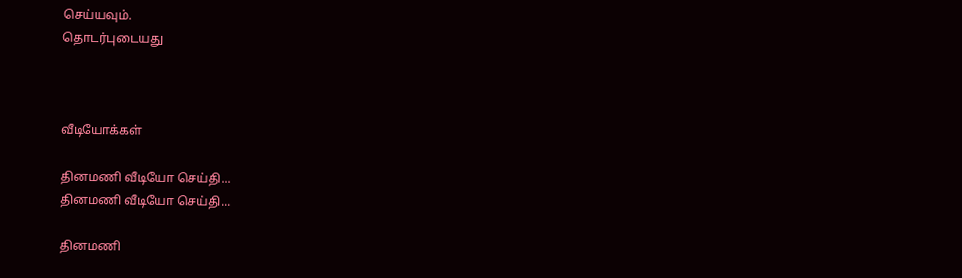செய்யவும்.
தொடர்புடையது



வீடியோக்கள்

தினமணி வீடியோ செய்தி...
தினமணி வீடியோ செய்தி...

தினமணி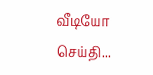வீடியோ செய்தி...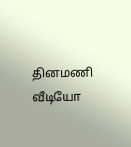தினமணி வீடியோ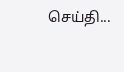செய்தி...